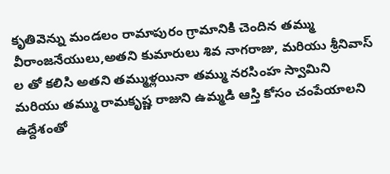కృతివెన్ను మండలం రామాపురం గ్రామానికి చెందిన తమ్ము వీరాంజనేయులు,అతని కుమారులు శివ నాగరాజు, మరియు శ్రీనివాస్ ల తో కలిసి అతని తమ్ముళ్లయినా తమ్ము నరసింహ స్వామిని మరియు తమ్ము రామకృష్ణ రాజుని ఉమ్మడి ఆస్తి కోసం చంపేయాలని ఉద్దేశంతో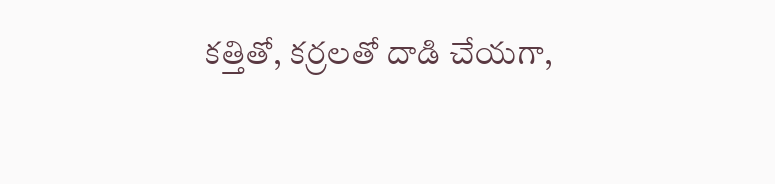కత్తితో, కర్రలతో దాడి చేయగా,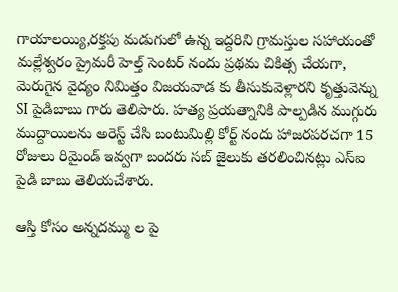గాయాలయ్యి,రక్తపు మడుగులో ఉన్న ఇద్దరిని గ్రామస్తుల సహాయంతో మల్లేశ్వరం ప్రైమరీ హెల్త్ సెంటర్ నందు ప్రథమ చికిత్స చేయగా, మెరుగైన వైద్యం నిమిత్తం విజయవాడ కు తీసుకువెళ్లారని కృత్తువెన్ను SI పైడిబాబు గారు తెలిపారు. హత్య ప్రయత్నానికి పాల్పడిన ముగ్గురు ముద్దాయిలను అరెస్ట్ చేసి బంటుమిల్లి కోర్ట్ నందు హాజరపరచగా 15 రోజులు రిమైండ్ ఇవ్వగా బందరు సబ్ జైలుకు తరలించినట్లు ఎస్ఐ పైడి బాబు తెలియచేశారు.

ఆస్తి కోసం అన్నదమ్ము ల పై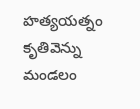హత్యయత్నం
కృతివెన్ను మండలం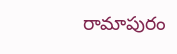రామాపురం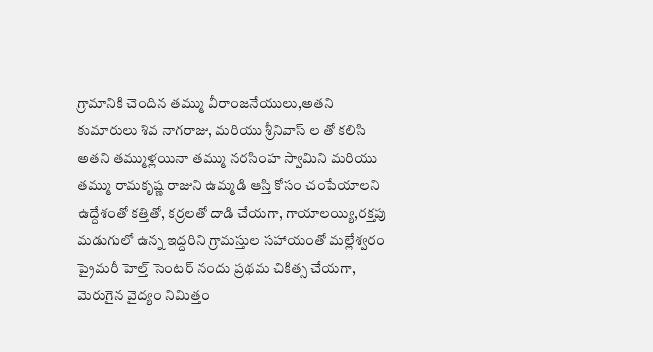గ్రామానికి చెందిన తమ్ము వీరాంజనేయులు,అతని కుమారులు శివ నాగరాజు, మరియు శ్రీనివాస్ ల తో కలిసి అతని తమ్ముళ్లయినా తమ్ము నరసింహ స్వామిని మరియు తమ్ము రామకృష్ణ రాజుని ఉమ్మడి ఆస్తి కోసం చంపేయాలని ఉద్దేశంతో కత్తితో, కర్రలతో దాడి చేయగా, గాయాలయ్యి,రక్తపు మడుగులో ఉన్న ఇద్దరిని గ్రామస్తుల సహాయంతో మల్లేశ్వరం ప్రైమరీ హెల్త్ సెంటర్ నందు ప్రథమ చికిత్స చేయగా, మెరుగైన వైద్యం నిమిత్తం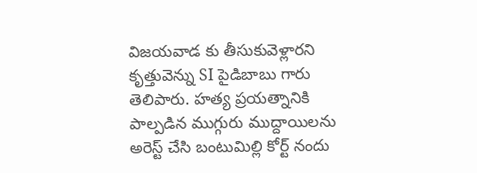విజయవాడ కు తీసుకువెళ్లారని కృత్తువెన్ను SI పైడిబాబు గారు తెలిపారు. హత్య ప్రయత్నానికి పాల్పడిన ముగ్గురు ముద్దాయిలను అరెస్ట్ చేసి బంటుమిల్లి కోర్ట్ నందు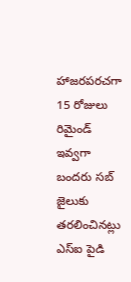హాజరపరచగా 15 రోజులు రిమైండ్ ఇవ్వగా బందరు సబ్ జైలుకు తరలించినట్లు ఎస్ఐ పైడి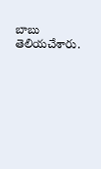బాబు తెలియచేశారు.